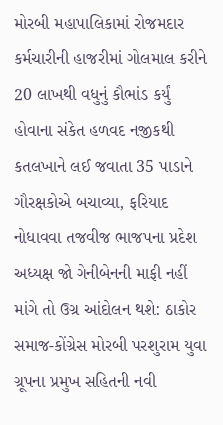મોરબી મહાપાલિકામાં રોજમદાર કર્મચારીની હાજરીમાં ગોલમાલ કરીને 20 લાખથી વધુનું કૌભાંડ કર્યું હોવાના સંકેત હળવદ નજીકથી કતલખાને લઈ જવાતા 35 પાડાને ગૌરક્ષકોએ બચાવ્યા, ફરિયાદ નોધાવવા તજવીજ ભાજપના પ્રદેશ અધ્યક્ષ જો ગેનીબેનની માફી નહીં માંગે તો ઉગ્ર આંદોલન થશે: ઠાકોર સમાજ-કોંગ્રેસ મોરબી પરશુરામ યુવા ગ્રૂપના પ્રમુખ સહિતની નવી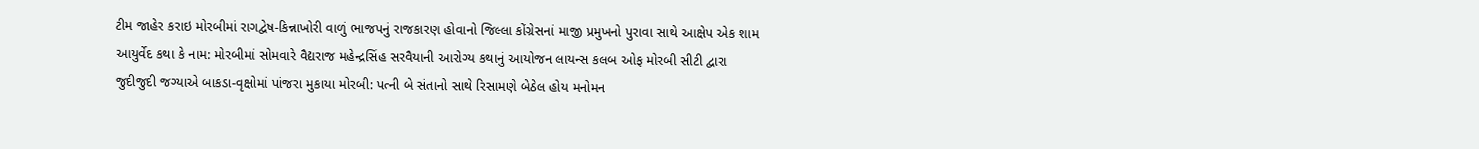ટીમ જાહેર કરાઇ મોરબીમાં રાગદ્વેષ-કિન્નાખોરી વાળું ભાજપનું રાજકારણ હોવાનો જિલ્લા કોંગ્રેસનાં માજી પ્રમુખનો પુરાવા સાથે આક્ષેપ એક શામ આયુર્વેદ કથા કે નામ: મોરબીમાં સોમવારે વૈદ્યરાજ મહેન્દ્રસિંહ સરવૈયાની આરોગ્ય કથાનું આયોજન લાયન્સ કલબ ઓફ મોરબી સીટી દ્વારા જુદીજુદી જગ્યાએ બાકડા-વૃક્ષોમાં પાંજરા મુકાયા મોરબી: પત્ની બે સંતાનો સાથે રિસામણે બેઠેલ હોય મનોમન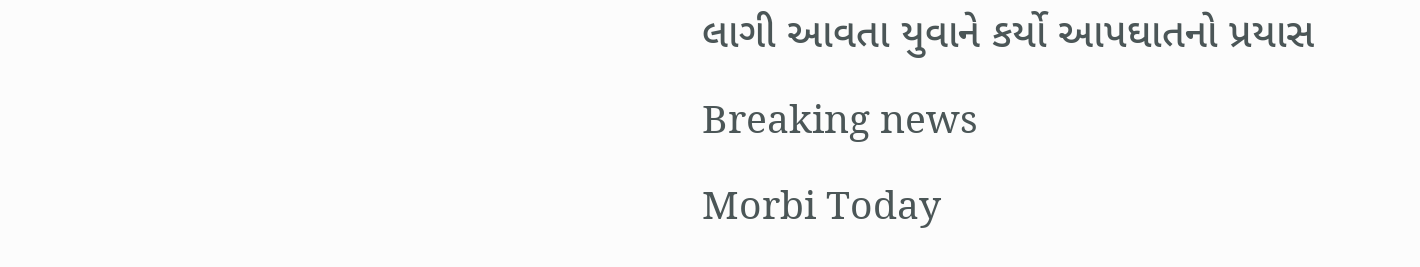લાગી આવતા યુવાને કર્યો આપઘાતનો પ્રયાસ
Breaking news
Morbi Today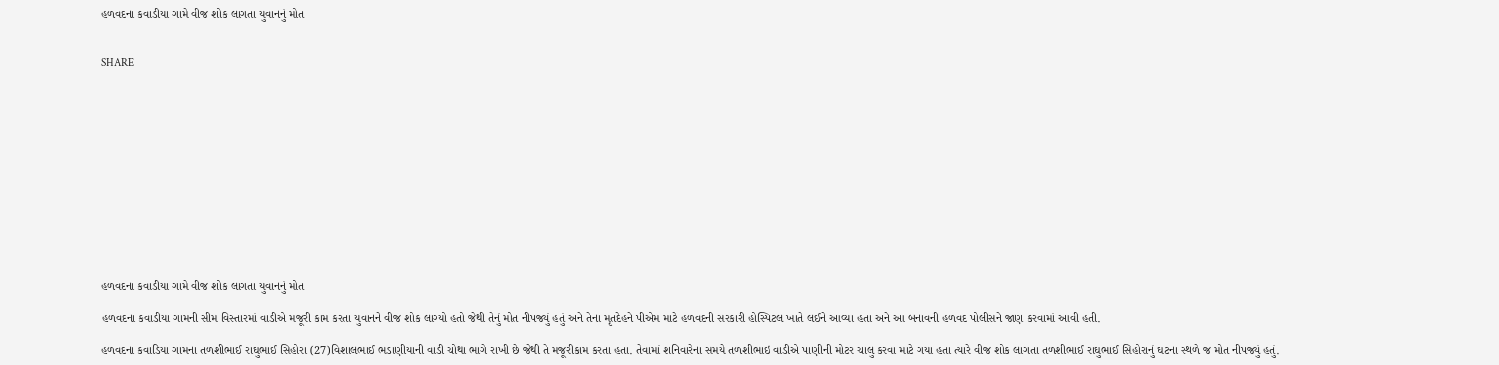હળવદના કવાડીયા ગામે વીજ શોક લાગતા યુવાનનું મોત


SHARE













હળવદના કવાડીયા ગામે વીજ શોક લાગતા યુવાનનું મોત

હળવદના કવાડીયા ગામની સીમ વિસ્તારમાં વાડીએ મજૂરી કામ કરતા યુવાનને વીજ શોક લાગ્યો હતો જેથી તેનું મોત નીપજ્યું હતું અને તેના મૃતદેહને પીએમ માટે હળવદની સરકારી હોસ્પિટલ ખાતે લઈને આવ્યા હતા અને આ બનાવની હળવદ પોલીસને જાણ કરવામાં આવી હતી.

હળવદના કવાડિયા ગામના તળશીભાઈ રાઘુભાઈ સિહોરા (27)વિશાલભાઈ ભડાણીયાની વાડી ચોથા ભાગે રાખી છે જેથી તે મજૂરીકામ કરતા હતા. તેવામાં શનિવારેના સમયે તળશીભાઇ વાડીએ પાણીની મોટર ચાલુ કરવા માટે ગયા હતા ત્યારે વીજ શોક લાગતા તળશીભાઈ રાઘુભાઈ સિહોરાનું ઘટના સ્થળે જ મોત નીપજ્યું હતું.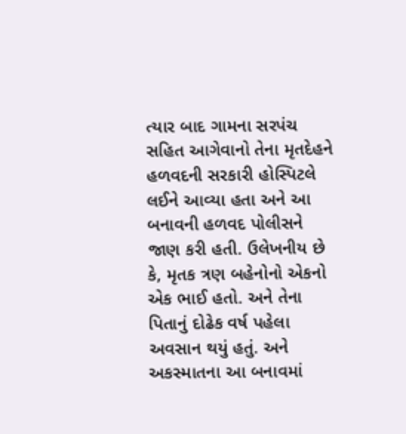ત્યાર બાદ ગામના સરપંચ સહિત આગેવાનો તેના મૃતદેહને  હળવદની સરકારી હોસ્પિટલે લઈને આવ્યા હતા અને આ બનાવની હળવદ પોલીસને જાણ કરી હતી. ઉલેખનીય છે કે, મૃતક ત્રણ બહેનોનો એકનો એક ભાઈ હતો. અને તેના પિતાનું દોઢેક વર્ષ પહેલા અવસાન થયું હતું. અને અકસ્માતના આ બનાવમાં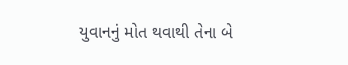યુવાનનું મોત થવાથી તેના બે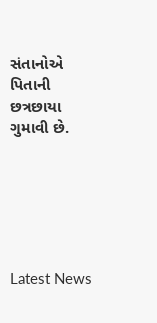સંતાનોએ પિતાની છત્રછાયા ગુમાવી છે.






Latest News